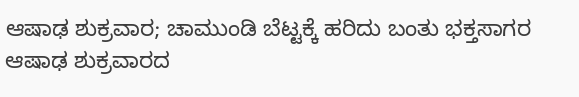ಆಷಾಢ ಶುಕ್ರವಾರ; ಚಾಮುಂಡಿ ಬೆಟ್ಟಕ್ಕೆ ಹರಿದು ಬಂತು ಭಕ್ತಸಾಗರ
ಆಷಾಢ ಶುಕ್ರವಾರದ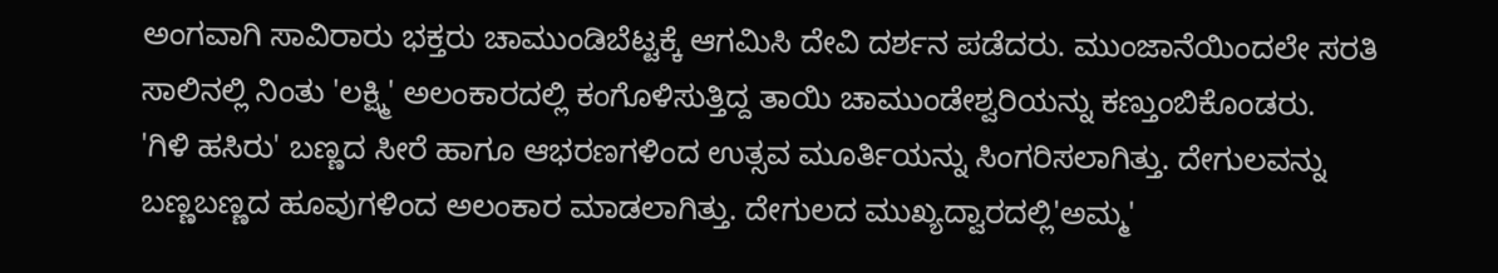ಅಂಗವಾಗಿ ಸಾವಿರಾರು ಭಕ್ತರು ಚಾಮುಂಡಿಬೆಟ್ಟಕ್ಕೆ ಆಗಮಿಸಿ ದೇವಿ ದರ್ಶನ ಪಡೆದರು. ಮುಂಜಾನೆಯಿಂದಲೇ ಸರತಿ ಸಾಲಿನಲ್ಲಿ ನಿಂತು 'ಲಕ್ಷ್ಮಿ' ಅಲಂಕಾರದಲ್ಲಿ ಕಂಗೊಳಿಸುತ್ತಿದ್ದ ತಾಯಿ ಚಾಮುಂಡೇಶ್ವರಿಯನ್ನು ಕಣ್ತುಂಬಿಕೊಂಡರು.
'ಗಿಳಿ ಹಸಿರು' ಬಣ್ಣದ ಸೀರೆ ಹಾಗೂ ಆಭರಣಗಳಿಂದ ಉತ್ಸವ ಮೂರ್ತಿಯನ್ನು ಸಿಂಗರಿಸಲಾಗಿತ್ತು. ದೇಗುಲವನ್ನು ಬಣ್ಣಬಣ್ಣದ ಹೂವುಗಳಿಂದ ಅಲಂಕಾರ ಮಾಡಲಾಗಿತ್ತು. ದೇಗುಲದ ಮುಖ್ಯದ್ವಾರದಲ್ಲಿ'ಅಮ್ಮ'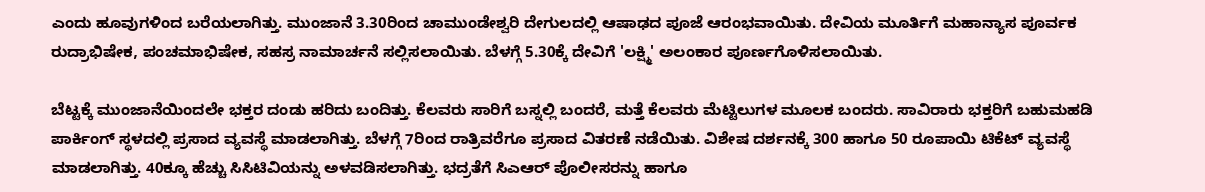ಎಂದು ಹೂವುಗಳಿಂದ ಬರೆಯಲಾಗಿತ್ತು. ಮುಂಜಾನೆ 3.30ರಿಂದ ಚಾಮುಂಡೇಶ್ವರಿ ದೇಗುಲದಲ್ಲಿ ಆಷಾಢದ ಪೂಜೆ ಆರಂಭವಾಯಿತು. ದೇವಿಯ ಮೂರ್ತಿಗೆ ಮಹಾನ್ಯಾಸ ಪೂರ್ವಕ ರುದ್ರಾಭಿಷೇಕ, ಪಂಚಮಾಭಿಷೇಕ, ಸಹಸ್ರ ನಾಮಾರ್ಚನೆ ಸಲ್ಲಿಸಲಾಯಿತು. ಬೆಳಗ್ಗೆ 5.30ಕ್ಕೆ ದೇವಿಗೆ 'ಲಕ್ಷ್ಮಿ' ಅಲಂಕಾರ ಪೂರ್ಣಗೊಳಿಸಲಾಯಿತು.

ಬೆಟ್ಟಕ್ಕೆ ಮುಂಜಾನೆಯಿಂದಲೇ ಭಕ್ತರ ದಂಡು ಹರಿದು ಬಂದಿತ್ತು. ಕೆಲವರು ಸಾರಿಗೆ ಬಸ್ನಲ್ಲಿ ಬಂದರೆ, ಮತ್ತೆ ಕೆಲವರು ಮೆಟ್ಟಿಲುಗಳ ಮೂಲಕ ಬಂದರು. ಸಾವಿರಾರು ಭಕ್ತರಿಗೆ ಬಹುಮಹಡಿ ಪಾರ್ಕಿಂಗ್ ಸ್ಥಳದಲ್ಲಿ ಪ್ರಸಾದ ವ್ಯವಸ್ಥೆ ಮಾಡಲಾಗಿತ್ತು. ಬೆಳಗ್ಗೆ 7ರಿಂದ ರಾತ್ರಿವರೆಗೂ ಪ್ರಸಾದ ವಿತರಣೆ ನಡೆಯಿತು. ವಿಶೇಷ ದರ್ಶನಕ್ಕೆ 300 ಹಾಗೂ 50 ರೂಪಾಯಿ ಟಿಕೆಟ್ ವ್ಯವಸ್ಥೆ ಮಾಡಲಾಗಿತ್ತು. 40ಕ್ಕೂ ಹೆಚ್ಚು ಸಿಸಿಟಿವಿಯನ್ನು ಅಳವಡಿಸಲಾಗಿತ್ತು. ಭದ್ರತೆಗೆ ಸಿಎಆರ್ ಪೊಲೀಸರನ್ನು ಹಾಗೂ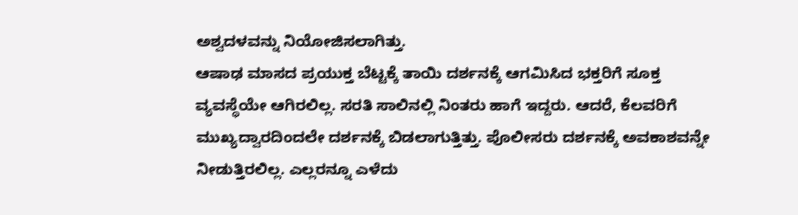ಅಶ್ವದಳವನ್ನು ನಿಯೋಜಿಸಲಾಗಿತ್ತು.
ಆಷಾಢ ಮಾಸದ ಪ್ರಯುಕ್ತ ಬೆಟ್ಟಕ್ಕೆ ತಾಯಿ ದರ್ಶನಕ್ಕೆ ಆಗಮಿಸಿದ ಭಕ್ತರಿಗೆ ಸೂಕ್ತ ವ್ಯವಸ್ಥೆಯೇ ಆಗಿರಲಿಲ್ಲ. ಸರತಿ ಸಾಲಿನಲ್ಲಿ ನಿಂತರು ಹಾಗೆ ಇದ್ದರು. ಆದರೆ, ಕೆಲವರಿಗೆ ಮುಖ್ಯದ್ವಾರದಿಂದಲೇ ದರ್ಶನಕ್ಕೆ ಬಿಡಲಾಗುತ್ತಿತ್ತು. ಪೊಲೀಸರು ದರ್ಶನಕ್ಕೆ ಅವಕಾಶವನ್ನೇ ನೀಡುತ್ತಿರಲಿಲ್ಲ. ಎಲ್ಲರನ್ನೂ ಎಳೆದು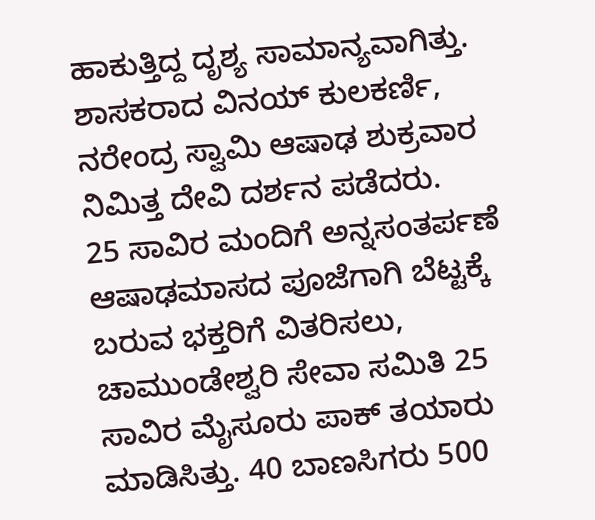ಹಾಕುತ್ತಿದ್ದ ದೃಶ್ಯ ಸಾಮಾನ್ಯವಾಗಿತ್ತು. ಶಾಸಕರಾದ ವಿನಯ್ ಕುಲಕರ್ಣಿ, ನರೇಂದ್ರ ಸ್ವಾಮಿ ಆಷಾಢ ಶುಕ್ರವಾರ ನಿಮಿತ್ತ ದೇವಿ ದರ್ಶನ ಪಡೆದರು.
25 ಸಾವಿರ ಮಂದಿಗೆ ಅನ್ನಸಂತರ್ಪಣೆ
ಆಷಾಢಮಾಸದ ಪೂಜೆಗಾಗಿ ಬೆಟ್ಟಕ್ಕೆ ಬರುವ ಭಕ್ತರಿಗೆ ವಿತರಿಸಲು, ಚಾಮುಂಡೇಶ್ವರಿ ಸೇವಾ ಸಮಿತಿ 25 ಸಾವಿರ ಮೈಸೂರು ಪಾಕ್ ತಯಾರು ಮಾಡಿಸಿತ್ತು. 40 ಬಾಣಸಿಗರು 500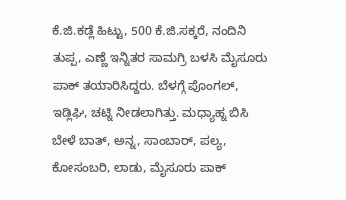ಕೆ.ಜಿ.ಕಡ್ಲೆ ಹಿಟ್ಟು, 500 ಕೆ.ಜಿ.ಸಕ್ಕರೆ, ನಂದಿನಿ ತುಪ್ಪ, ಎಣ್ಣೆ ಇನ್ನಿತರ ಸಾಮಗ್ರಿ ಬಳಸಿ ಮೈಸೂರು ಪಾಕ್ ತಯಾರಿಸಿದ್ದರು. ಬೆಳಗ್ಗೆ ಪೊಂಗಲ್, ಇಡ್ಲಿಘಿ, ಚಟ್ನಿ ನೀಡಲಾಗಿತ್ತು. ಮಧ್ಯಾಹ್ನ ಬಿಸಿ ಬೇಳೆ ಬಾತ್, ಅನ್ನ, ಸಾಂಬಾರ್, ಪಲ್ಯ, ಕೋಸಂಬರಿ, ಲಾಡು, ಮೈಸೂರು ಪಾಕ್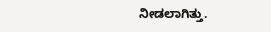ನೀಡಲಾಗಿತ್ತು.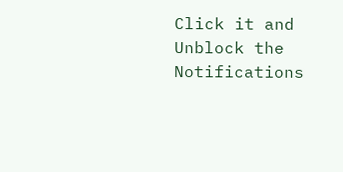Click it and Unblock the Notifications